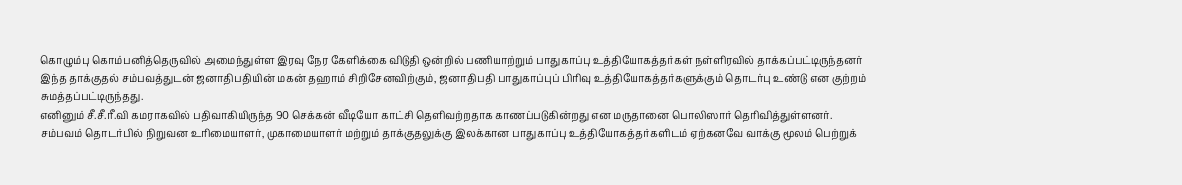கொழும்பு கொம்பனித்தெருவில் அமைந்துள்ள இரவு நேர கேளிக்கை விடுதி ஒன்றில் பணியாற்றும் பாதுகாப்பு உத்தியோகத்தர்கள் நள்ளிரவில் தாக்கப்பட்டிருந்தனர்
இந்த தாக்குதல் சம்பவத்துடன் ஜனாதிபதியின் மகன் தஹாம் சிறிசேனவிற்கும், ஜனாதிபதி பாதுகாப்புப் பிரிவு உத்தியோகத்தர்களுக்கும் தொடர்பு உண்டு என குற்றம் சுமத்தப்பட்டிருந்தது.
எனினும் சீ.சீ.ரீ.வி கமராகவில் பதிவாகியிருந்த 90 செக்கன் வீடியோ காட்சி தெளிவற்றதாக காணப்படுகின்றது என மருதானை பொலிஸார் தெரிவித்துள்ளனர்.
சம்பவம் தொடர்பில் நிறுவன உரிமையாளர், முகாமையாளர் மற்றும் தாக்குதலுக்கு இலக்கான பாதுகாப்பு உத்தியோகத்தர்களிடம் ஏற்கனவே வாக்கு மூலம் பெற்றுக்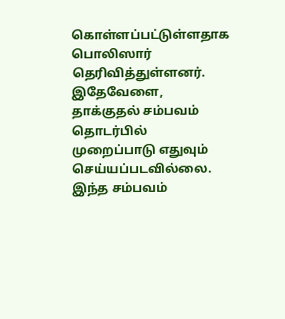கொள்ளப்பட்டுள்ளதாக பொலிஸார் தெரிவித்துள்ளனர்.
இதேவேளை, தாக்குதல் சம்பவம் தொடர்பில் முறைப்பாடு எதுவும் செய்யப்படவில்லை.
இந்த சம்பவம்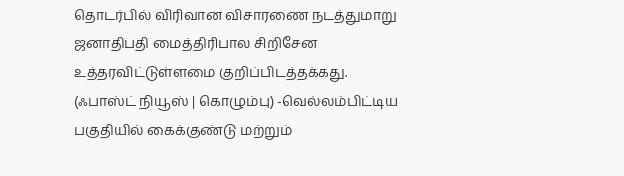தொடர்பில் விரிவான விசாரணை நடத்துமாறு ஜனாதிபதி மைத்திரிபால சிறிசேன உத்தரவிட்டுள்ளமை குறிப்பிடத்தக்கது.
(ஃபாஸ்ட் நியூஸ் | கொழும்பு) -வெல்லம்பிட்டிய பகுதியில் கைக்குண்டு மற்றும்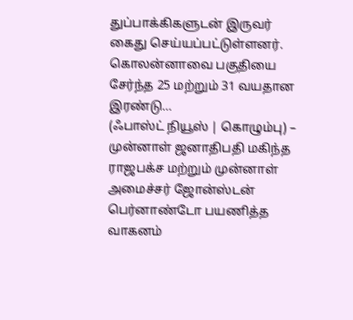துப்பாக்கிகளுடன் இருவர் கைது செய்யப்பட்டுள்ளனர். கொலன்னாவை பகுதியை சேர்ந்த 25 மற்றும் 31 வயதான இரண்டு…
(ஃபாஸ்ட் நியூஸ் | கொழும்பு) – முன்னாள் ஜனாதிபதி மகிந்த ராஜபக்ச மற்றும் முன்னாள் அமைச்சர் ஜோன்ஸ்டன் பெர்னாண்டோ பயணித்த வாகனம்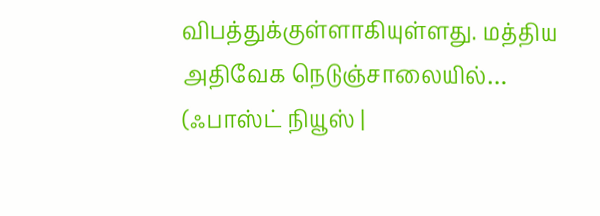விபத்துக்குள்ளாகியுள்ளது. மத்திய அதிவேக நெடுஞ்சாலையில்…
(ஃபாஸ்ட் நியூஸ் |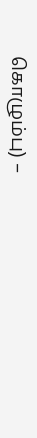கொழும்பு) –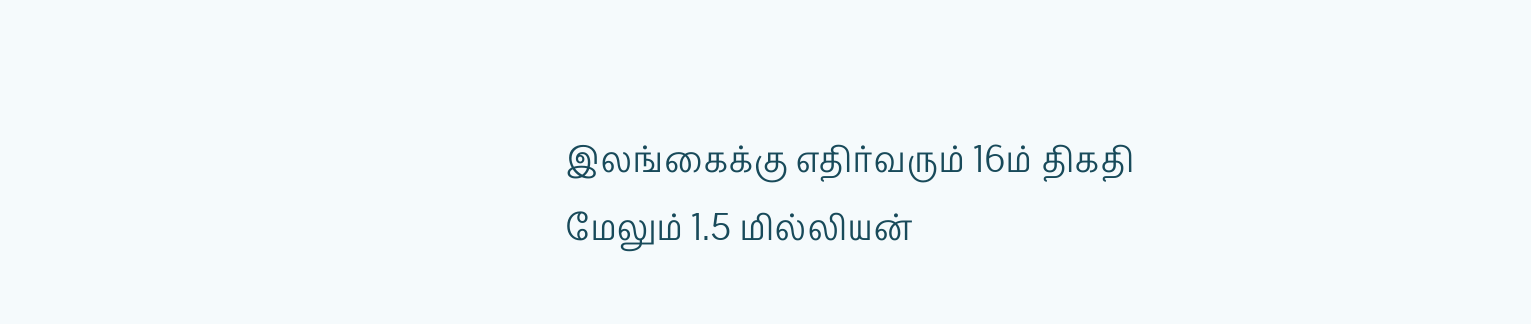இலங்கைக்கு எதிர்வரும் 16ம் திகதி மேலும் 1.5 மில்லியன்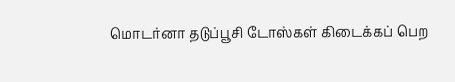மொடர்னா தடுப்பூசி டோஸ்கள் கிடைக்கப் பெற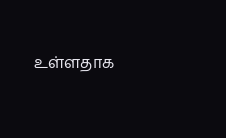உள்ளதாக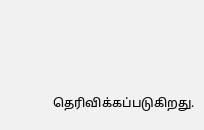தெரிவிக்கப்படுகிறது.